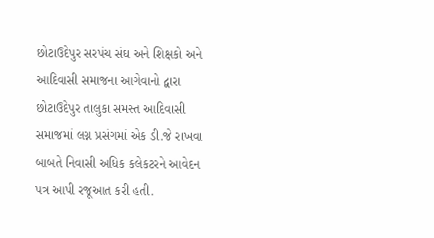છોટાઉદેપુર સરપંચ સંઘ અને શિક્ષકો અને આદિવાસી સમાજના આગેવાનો દ્વારા છોટાઉદેપુર તાલુકા સમસ્ત આદિવાસી સમાજમાં લગ્ન પ્રસંગમાં એક ડી.જે રાખવા બાબતે નિવાસી અધિક કલેકટરને આવેદન પત્ર આપી રજૂઆત કરી હતી.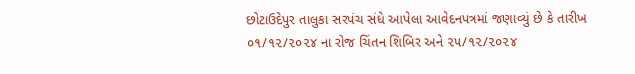છોટાઉદેપુર તાલુકા સરપંચ સંધે આપેલા આવેદનપત્રમાં જણાવ્યું છે કે તારીખ ૦૧/૧૨/૨૦૨૪ ના રોજ ચિંતન શિબિર અને ૨૫/૧૨/૨૦૨૪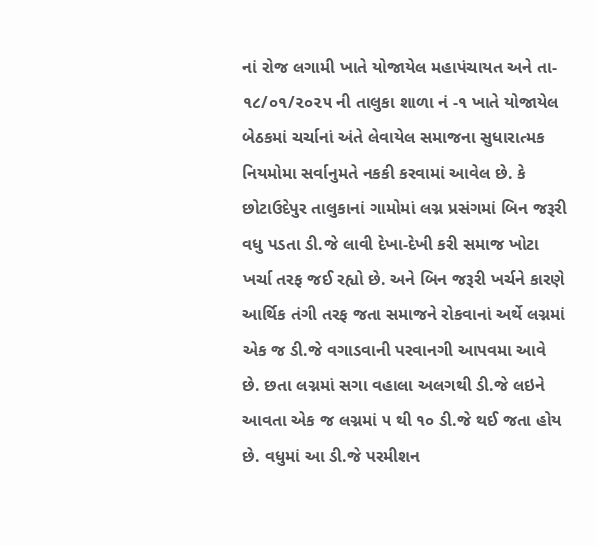નાં રોજ લગામી ખાતે યોજાયેલ મહાપંચાયત અને તા- ૧૮/૦૧/૨૦૨૫ ની તાલુકા શાળા નં -૧ ખાતે યોજાયેલ બેઠકમાં ચર્ચાનાં અંતે લેવાયેલ સમાજના સુધારાત્મક નિયમોમા સર્વાનુમતે નકકી કરવામાં આવેલ છે. કે છોટાઉદેપુર તાલુકાનાં ગામોમાં લગ્ન પ્રસંગમાં બિન જરૂરી વધુ પડતા ડી.જે લાવી દેખા-દેખી કરી સમાજ ખોટા ખર્ચા તરફ જઈ રહ્યો છે. અને બિન જરૂરી ખર્ચને કારણે આર્થિક તંગી તરફ જતા સમાજને રોકવાનાં અર્થે લગ્નમાં એક જ ડી.જે વગાડવાની પરવાનગી આપવમા આવે છે. છતા લગ્નમાં સગા વહાલા અલગથી ડી.જે લઇને આવતા એક જ લગ્નમાં ૫ થી ૧૦ ડી.જે થઈ જતા હોય છે. વધુમાં આ ડી.જે પરમીશન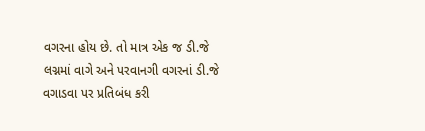વગરના હોય છે. તો માત્ર એક જ ડી.જે લગ્નમાં વાગે અને પરવાનગી વગરનાં ડી.જે વગાડવા પર પ્રતિબંધ કરી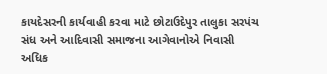કાયદેસરની કાર્યવાહી કરવા માટે છોટાઉદેપુર તાલુકા સરપંચ સંધ અને આદિવાસી સમાજના આગેવાનોએ નિવાસી અધિક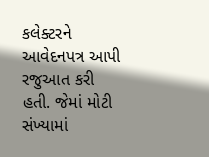કલેક્ટરને આવેદનપત્ર આપી રજુઆત કરી હતી. જેમાં મોટી સંખ્યામાં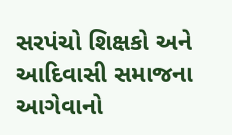સરપંચો શિક્ષકો અને આદિવાસી સમાજના આગેવાનો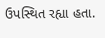ઉપસ્થિત રહ્યા હતા.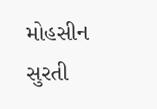મોહસીન સુરતી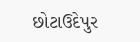છોટાઉદેપુર